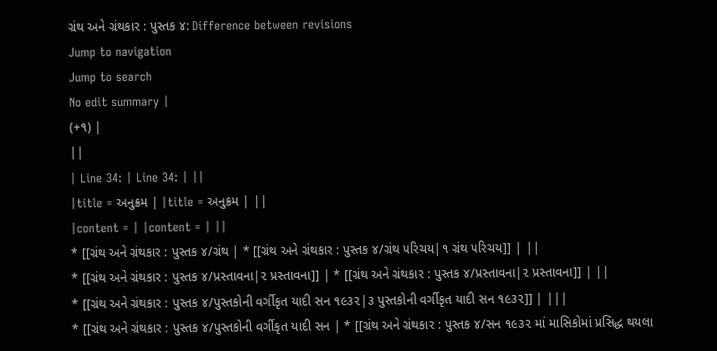ગ્રંથ અને ગ્રંથકાર : પુસ્તક ૪: Difference between revisions
Jump to navigation
Jump to search
No edit summary |
(+૧) |
||
| Line 34: | Line 34: | ||
|title = અનુક્રમ | |title = અનુક્રમ | ||
|content = | |content = | ||
* [[ગ્રંથ અને ગ્રંથકાર : પુસ્તક ૪/ગ્રંથ | * [[ગ્રંથ અને ગ્રંથકાર : પુસ્તક ૪/ગ્રંથ ૫રિચય|૧ ગ્રંથ ૫રિચય]] | ||
* [[ગ્રંથ અને ગ્રંથકાર : પુસ્તક ૪/પ્રસ્તાવના|૨ પ્રસ્તાવના]] | * [[ગ્રંથ અને ગ્રંથકાર : પુસ્તક ૪/પ્રસ્તાવના|૨ પ્રસ્તાવના]] | ||
* [[ગ્રંથ અને ગ્રંથકાર : પુસ્તક ૪/પુસ્તકોની વર્ગીકૃત યાદી સન ૧૯૩૨|૩ પુસ્તકોની વર્ગીકૃત યાદી સન ૧૯૩૨]] | |||
* [[ગ્રંથ અને ગ્રંથકાર : પુસ્તક ૪/પુસ્તકોની વર્ગીકૃત યાદી સન | * [[ગ્રંથ અને ગ્રંથકાર : પુસ્તક ૪/સન ૧૯૩૨ માં માસિકોમાં પ્રસિદ્ધ થયલા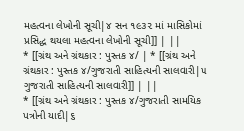મહત્વના લેખોની સૂચી|૪ સન ૧૯૩૨ માં માસિકોમાં પ્રસિદ્ધ થયલા મહત્વના લેખોની સૂચી]] | ||
* [[ગ્રંથ અને ગ્રંથકાર : પુસ્તક ૪/ | * [[ગ્રંથ અને ગ્રંથકાર : પુસ્તક ૪/ગુજરાતી સાહિત્યની સાલવારી|૫ ગુજરાતી સાહિત્યની સાલવારી]] | ||
* [[ગ્રંથ અને ગ્રંથકાર : પુસ્તક ૪/ગુજરાતી સામયિક પત્રોની યાદી|૬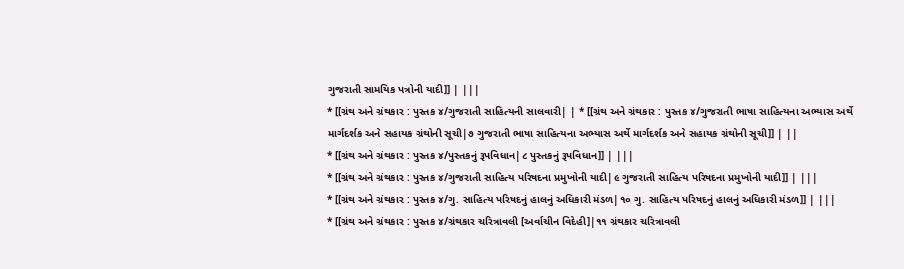ગુજરાતી સામયિક પત્રોની યાદી]] | |||
* [[ગ્રંથ અને ગ્રંથકાર : પુસ્તક ૪/ગુજરાતી સાહિત્યની સાલવારી| | * [[ગ્રંથ અને ગ્રંથકાર : પુસ્તક ૪/ગુજરાતી ભાષા સાહિત્યના અભ્યાસ અર્થે માર્ગદર્શક અને સહાયક ગ્રંથોની સૂચી|૭ ગુજરાતી ભાષા સાહિત્યના અભ્યાસ અર્થે માર્ગદર્શક અને સહાયક ગ્રંથોની સૂચી]] | ||
* [[ગ્રંથ અને ગ્રંથકાર : પુસ્તક ૪/પુસ્તકનું રૂપવિધાન|૮ પુસ્તકનું રૂપવિધાન]] | |||
* [[ગ્રંથ અને ગ્રંથકાર : પુસ્તક ૪/ગુજરાતી સાહિત્ય પરિષદના પ્રમુખોની યાદી|૯ ગુજરાતી સાહિત્ય પરિષદના પ્રમુખોની યાદી]] | |||
* [[ગ્રંથ અને ગ્રંથકાર : પુસ્તક ૪/ગુ. સાહિત્ય પરિષદનું હાલનું અધિકારી મંડળ|૧૦ ગુ. સાહિત્ય પરિષદનું હાલનું અધિકારી મંડળ]] | |||
* [[ગ્રંથ અને ગ્રંથકાર : પુસ્તક ૪/ગ્રંથકાર ચરિત્રાવલી [અર્વાચીન વિદેહી]|૧૧ ગ્રંથકાર ચરિત્રાવલી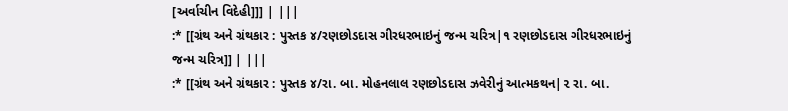[અર્વાચીન વિદેહી]]] | |||
:* [[ગ્રંથ અને ગ્રંથકાર : પુસ્તક ૪/રણછોડદાસ ગીરધરભાઇનું જન્મ ચરિત્ર|૧ રણછોડદાસ ગીરધરભાઇનું જન્મ ચરિત્ર]] | |||
:* [[ગ્રંથ અને ગ્રંથકાર : પુસ્તક ૪/રા. બા. મોહનલાલ રણછોડદાસ ઝવેરીનું આત્મકથન|૨ રા. બા.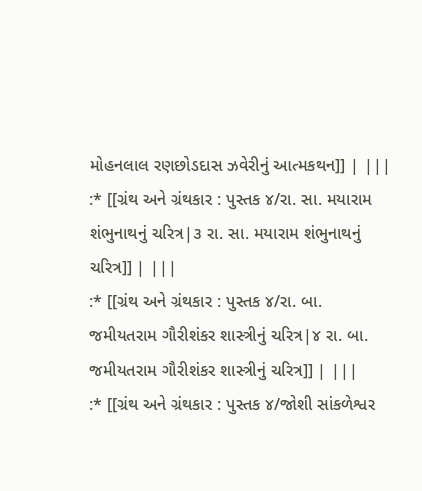મોહનલાલ રણછોડદાસ ઝવેરીનું આત્મકથન]] | |||
:* [[ગ્રંથ અને ગ્રંથકાર : પુસ્તક ૪/રા. સા. મયારામ શંભુનાથનું ચરિત્ર|૩ રા. સા. મયારામ શંભુનાથનું ચરિત્ર]] | |||
:* [[ગ્રંથ અને ગ્રંથકાર : પુસ્તક ૪/રા. બા. જમીયતરામ ગૌરીશંકર શાસ્ત્રીનું ચરિત્ર|૪ રા. બા. જમીયતરામ ગૌરીશંકર શાસ્ત્રીનું ચરિત્ર]] | |||
:* [[ગ્રંથ અને ગ્રંથકાર : પુસ્તક ૪/જોશી સાંકળેશ્વર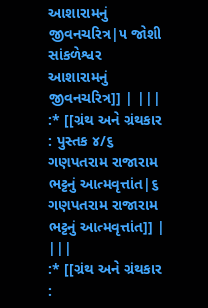આશારામનું જીવનચરિત્ર|૫ જોશી સાંકળેશ્વર આશારામનું જીવનચરિત્ર]] | |||
:* [[ગ્રંથ અને ગ્રંથકાર : પુસ્તક ૪/૬ ગણપતરામ રાજારામ ભટ્ટનું આત્મવૃત્તાંત|૬ ગણપતરામ રાજારામ ભટ્ટનું આત્મવૃત્તાંત]] | |||
:* [[ગ્રંથ અને ગ્રંથકાર :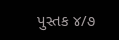પુસ્તક ૪/૭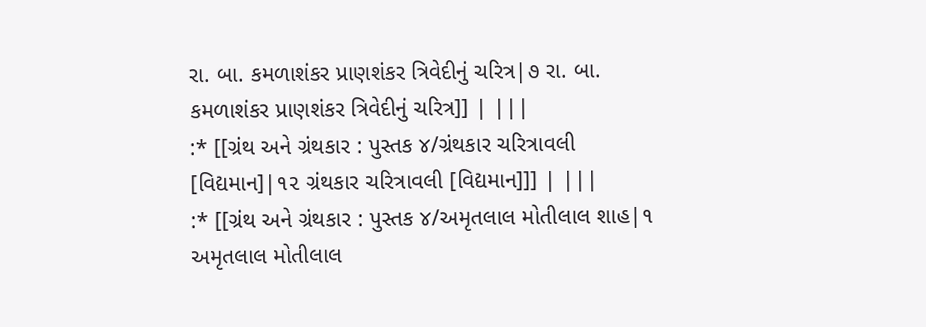રા. બા. કમળાશંકર પ્રાણશંકર ત્રિવેદીનું ચરિત્ર|૭ રા. બા. કમળાશંકર પ્રાણશંકર ત્રિવેદીનું ચરિત્ર]] | |||
:* [[ગ્રંથ અને ગ્રંથકાર : પુસ્તક ૪/ગ્રંથકાર ચરિત્રાવલી [વિદ્યમાન]|૧૨ ગ્રંથકાર ચરિત્રાવલી [વિદ્યમાન]]] | |||
:* [[ગ્રંથ અને ગ્રંથકાર : પુસ્તક ૪/અમૃતલાલ મોતીલાલ શાહ|૧ અમૃતલાલ મોતીલાલ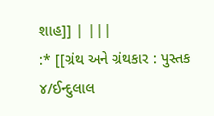શાહ]] | |||
:* [[ગ્રંથ અને ગ્રંથકાર : પુસ્તક ૪/ઈન્દુલાલ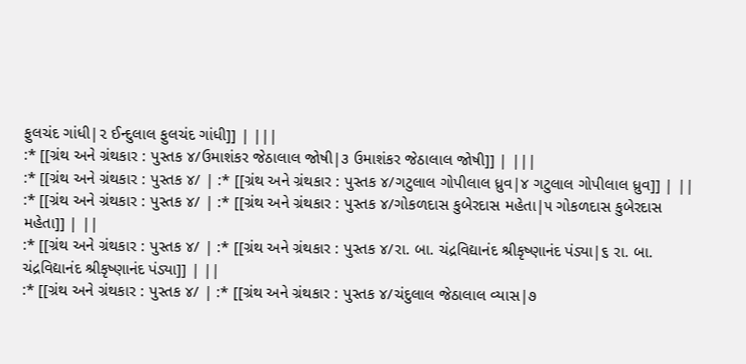ફુલચંદ ગાંધી|૨ ઈન્દુલાલ ફુલચંદ ગાંધી]] | |||
:* [[ગ્રંથ અને ગ્રંથકાર : પુસ્તક ૪/ઉમાશંકર જેઠાલાલ જોષી|૩ ઉમાશંકર જેઠાલાલ જોષી]] | |||
:* [[ગ્રંથ અને ગ્રંથકાર : પુસ્તક ૪/ | :* [[ગ્રંથ અને ગ્રંથકાર : પુસ્તક ૪/ગટુલાલ ગોપીલાલ ધ્રુવ|૪ ગટુલાલ ગોપીલાલ ધ્રુવ]] | ||
:* [[ગ્રંથ અને ગ્રંથકાર : પુસ્તક ૪/ | :* [[ગ્રંથ અને ગ્રંથકાર : પુસ્તક ૪/ગોકળદાસ કુબેરદાસ મહેતા|૫ ગોકળદાસ કુબેરદાસ મહેતા]] | ||
:* [[ગ્રંથ અને ગ્રંથકાર : પુસ્તક ૪/ | :* [[ગ્રંથ અને ગ્રંથકાર : પુસ્તક ૪/રા. બા. ચંદ્રવિદ્યાનંદ શ્રીકૃષ્ણાનંદ પંડ્યા|૬ રા. બા. ચંદ્રવિદ્યાનંદ શ્રીકૃષ્ણાનંદ પંડ્યા]] | ||
:* [[ગ્રંથ અને ગ્રંથકાર : પુસ્તક ૪/ | :* [[ગ્રંથ અને ગ્રંથકાર : પુસ્તક ૪/ચંદુલાલ જેઠાલાલ વ્યાસ|૭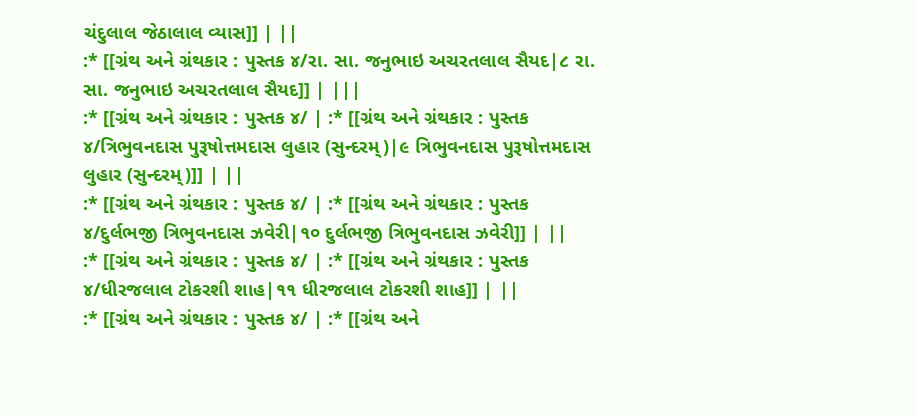ચંદુલાલ જેઠાલાલ વ્યાસ]] | ||
:* [[ગ્રંથ અને ગ્રંથકાર : પુસ્તક ૪/રા. સા. જનુભાઇ અચરતલાલ સૈયદ|૮ રા. સા. જનુભાઇ અચરતલાલ સૈયદ]] | |||
:* [[ગ્રંથ અને ગ્રંથકાર : પુસ્તક ૪/ | :* [[ગ્રંથ અને ગ્રંથકાર : પુસ્તક ૪/ત્રિભુવનદાસ પુરૂષોત્તમદાસ લુહાર (સુન્દરમ્)|૯ ત્રિભુવનદાસ પુરૂષોત્તમદાસ લુહાર (સુન્દરમ્)]] | ||
:* [[ગ્રંથ અને ગ્રંથકાર : પુસ્તક ૪/ | :* [[ગ્રંથ અને ગ્રંથકાર : પુસ્તક ૪/દુર્લભજી ત્રિભુવનદાસ ઝવેરી|૧૦ દુર્લભજી ત્રિભુવનદાસ ઝવેરી]] | ||
:* [[ગ્રંથ અને ગ્રંથકાર : પુસ્તક ૪/ | :* [[ગ્રંથ અને ગ્રંથકાર : પુસ્તક ૪/ધીરજલાલ ટોકરશી શાહ|૧૧ ધીરજલાલ ટોકરશી શાહ]] | ||
:* [[ગ્રંથ અને ગ્રંથકાર : પુસ્તક ૪/ | :* [[ગ્રંથ અને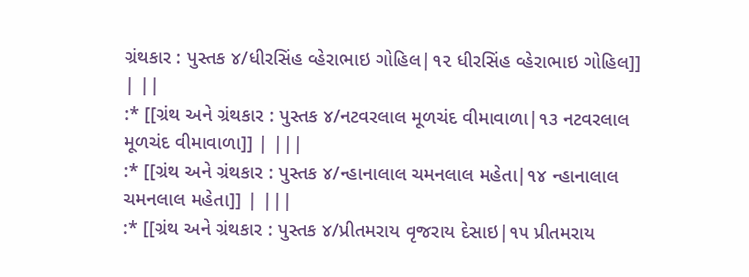ગ્રંથકાર : પુસ્તક ૪/ધીરસિંહ વ્હેરાભાઇ ગોહિલ|૧૨ ધીરસિંહ વ્હેરાભાઇ ગોહિલ]] | ||
:* [[ગ્રંથ અને ગ્રંથકાર : પુસ્તક ૪/નટવરલાલ મૂળચંદ વીમાવાળા|૧૩ નટવરલાલ મૂળચંદ વીમાવાળા]] | |||
:* [[ગ્રંથ અને ગ્રંથકાર : પુસ્તક ૪/ન્હાનાલાલ ચમનલાલ મહેતા|૧૪ ન્હાનાલાલ ચમનલાલ મહેતા]] | |||
:* [[ગ્રંથ અને ગ્રંથકાર : પુસ્તક ૪/પ્રીતમરાય વૃજરાય દેસાઇ|૧૫ પ્રીતમરાય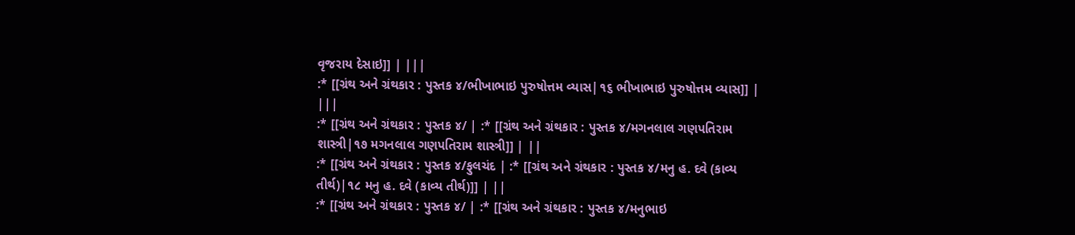વૃજરાય દેસાઇ]] | |||
:* [[ગ્રંથ અને ગ્રંથકાર : પુસ્તક ૪/ભીખાભાઇ પુરુષોત્તમ વ્યાસ|૧૬ ભીખાભાઇ પુરુષોત્તમ વ્યાસ]] | |||
:* [[ગ્રંથ અને ગ્રંથકાર : પુસ્તક ૪/ | :* [[ગ્રંથ અને ગ્રંથકાર : પુસ્તક ૪/મગનલાલ ગણપતિરામ શાસ્ત્રી|૧૭ મગનલાલ ગણપતિરામ શાસ્ત્રી]] | ||
:* [[ગ્રંથ અને ગ્રંથકાર : પુસ્તક ૪/ફુલચંદ | :* [[ગ્રંથ અને ગ્રંથકાર : પુસ્તક ૪/મનુ હ. દવે (કાવ્ય તીર્થ)|૧૮ મનુ હ. દવે (કાવ્ય તીર્થ)]] | ||
:* [[ગ્રંથ અને ગ્રંથકાર : પુસ્તક ૪/ | :* [[ગ્રંથ અને ગ્રંથકાર : પુસ્તક ૪/મનુભાઇ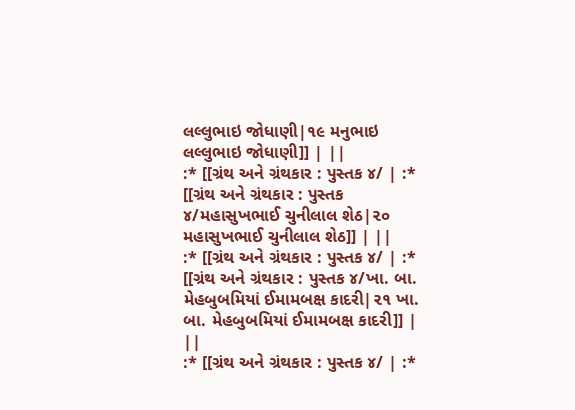લલ્લુભાઇ જોધાણી|૧૯ મનુભાઇ લલ્લુભાઇ જોધાણી]] | ||
:* [[ગ્રંથ અને ગ્રંથકાર : પુસ્તક ૪/ | :* [[ગ્રંથ અને ગ્રંથકાર : પુસ્તક ૪/મહાસુખભાઈ ચુનીલાલ શેઠ|૨૦ મહાસુખભાઈ ચુનીલાલ શેઠ]] | ||
:* [[ગ્રંથ અને ગ્રંથકાર : પુસ્તક ૪/ | :* [[ગ્રંથ અને ગ્રંથકાર : પુસ્તક ૪/ખા. બા. મેહબુબમિયાં ઈમામબક્ષ કાદરી|૨૧ ખા. બા. મેહબુબમિયાં ઈમામબક્ષ કાદરી]] | ||
:* [[ગ્રંથ અને ગ્રંથકાર : પુસ્તક ૪/ | :*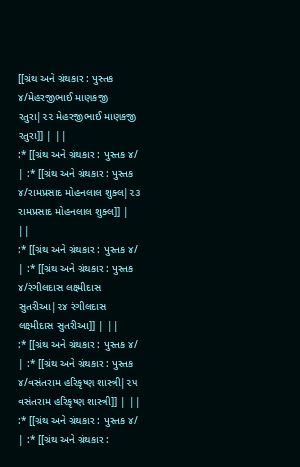[[ગ્રંથ અને ગ્રંથકાર : પુસ્તક ૪/મેહરજીભાઈ માણકજી રતુરા|૨૨ મેહરજીભાઈ માણકજી રતુરા]] | ||
:* [[ગ્રંથ અને ગ્રંથકાર : પુસ્તક ૪/ | :* [[ગ્રંથ અને ગ્રંથકાર : પુસ્તક ૪/રામપ્રસાદ મોહનલાલ શુક્લ|૨૩ રામપ્રસાદ મોહનલાલ શુક્લ]] | ||
:* [[ગ્રંથ અને ગ્રંથકાર : પુસ્તક ૪/ | :* [[ગ્રંથ અને ગ્રંથકાર : પુસ્તક ૪/રંગીલદાસ લક્ષ્મીદાસ સુતરીઆ|૨૪ રંગીલદાસ લક્ષ્મીદાસ સુતરીઆ]] | ||
:* [[ગ્રંથ અને ગ્રંથકાર : પુસ્તક ૪/ | :* [[ગ્રંથ અને ગ્રંથકાર : પુસ્તક ૪/વસંતરામ હરિકૃષ્ણ શાસ્ત્રી|૨૫ વસંતરામ હરિકૃષ્ણ શાસ્ત્રી]] | ||
:* [[ગ્રંથ અને ગ્રંથકાર : પુસ્તક ૪/ | :* [[ગ્રંથ અને ગ્રંથકાર :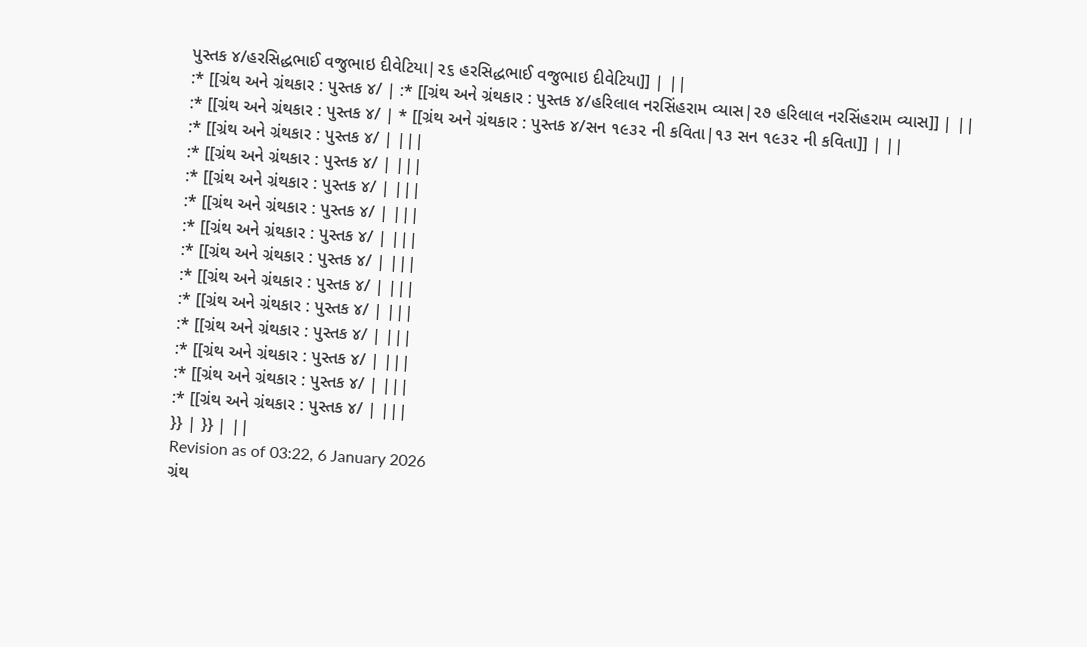પુસ્તક ૪/હરસિદ્ધભાઈ વજુભાઇ દીવેટિયા|૨૬ હરસિદ્ધભાઈ વજુભાઇ દીવેટિયા]] | ||
:* [[ગ્રંથ અને ગ્રંથકાર : પુસ્તક ૪/ | :* [[ગ્રંથ અને ગ્રંથકાર : પુસ્તક ૪/હરિલાલ નરસિંહરામ વ્યાસ|૨૭ હરિલાલ નરસિંહરામ વ્યાસ]] | ||
:* [[ગ્રંથ અને ગ્રંથકાર : પુસ્તક ૪/ | * [[ગ્રંથ અને ગ્રંથકાર : પુસ્તક ૪/સન ૧૯૩૨ ની કવિતા|૧૩ સન ૧૯૩૨ ની કવિતા]] | ||
:* [[ગ્રંથ અને ગ્રંથકાર : પુસ્તક ૪/ | |||
:* [[ગ્રંથ અને ગ્રંથકાર : પુસ્તક ૪/ | |||
:* [[ગ્રંથ અને ગ્રંથકાર : પુસ્તક ૪/ | |||
:* [[ગ્રંથ અને ગ્રંથકાર : પુસ્તક ૪/ | |||
:* [[ગ્રંથ અને ગ્રંથકાર : પુસ્તક ૪/ | |||
:* [[ગ્રંથ અને ગ્રંથકાર : પુસ્તક ૪/ | |||
:* [[ગ્રંથ અને ગ્રંથકાર : પુસ્તક ૪/ | |||
:* [[ગ્રંથ અને ગ્રંથકાર : પુસ્તક ૪/ | |||
:* [[ગ્રંથ અને ગ્રંથકાર : પુસ્તક ૪/ | |||
:* [[ગ્રંથ અને ગ્રંથકાર : પુસ્તક ૪/ | |||
:* [[ગ્રંથ અને ગ્રંથકાર : પુસ્તક ૪/ | |||
:* [[ગ્રંથ અને ગ્રંથકાર : પુસ્તક ૪/ | |||
}} | }} | ||
Revision as of 03:22, 6 January 2026
ગ્રંથ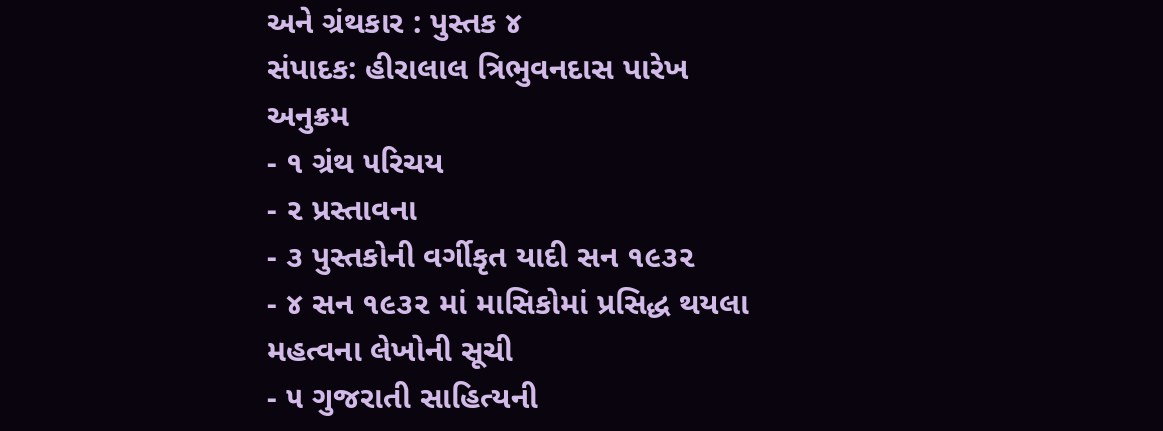અને ગ્રંથકાર : પુસ્તક ૪
સંપાદક: હીરાલાલ ત્રિભુવનદાસ પારેખ
અનુક્રમ
- ૧ ગ્રંથ ૫રિચય
- ૨ પ્રસ્તાવના
- ૩ પુસ્તકોની વર્ગીકૃત યાદી સન ૧૯૩૨
- ૪ સન ૧૯૩૨ માં માસિકોમાં પ્રસિદ્ધ થયલા મહત્વના લેખોની સૂચી
- ૫ ગુજરાતી સાહિત્યની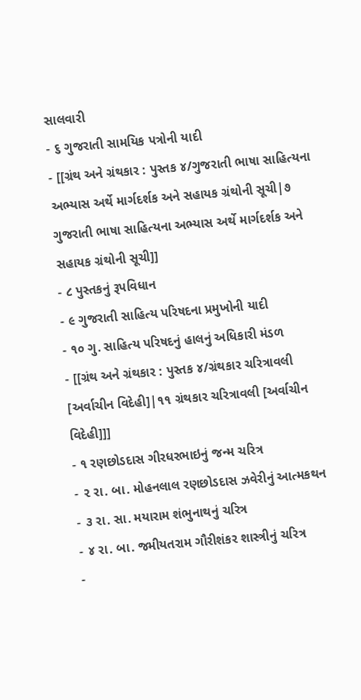સાલવારી
- ૬ ગુજરાતી સામયિક પત્રોની યાદી
- [[ગ્રંથ અને ગ્રંથકાર : પુસ્તક ૪/ગુજરાતી ભાષા સાહિત્યના અભ્યાસ અર્થે માર્ગદર્શક અને સહાયક ગ્રંથોની સૂચી|૭ ગુજરાતી ભાષા સાહિત્યના અભ્યાસ અર્થે માર્ગદર્શક અને સહાયક ગ્રંથોની સૂચી]]
- ૮ પુસ્તકનું રૂપવિધાન
- ૯ ગુજરાતી સાહિત્ય પરિષદના પ્રમુખોની યાદી
- ૧૦ ગુ. સાહિત્ય પરિષદનું હાલનું અધિકારી મંડળ
- [[ગ્રંથ અને ગ્રંથકાર : પુસ્તક ૪/ગ્રંથકાર ચરિત્રાવલી [અર્વાચીન વિદેહી]|૧૧ ગ્રંથકાર ચરિત્રાવલી [અર્વાચીન વિદેહી]]]
- ૧ રણછોડદાસ ગીરધરભાઇનું જન્મ ચરિત્ર
- ૨ રા. બા. મોહનલાલ રણછોડદાસ ઝવેરીનું આત્મકથન
- ૩ રા. સા. મયારામ શંભુનાથનું ચરિત્ર
- ૪ રા. બા. જમીયતરામ ગૌરીશંકર શાસ્ત્રીનું ચરિત્ર
-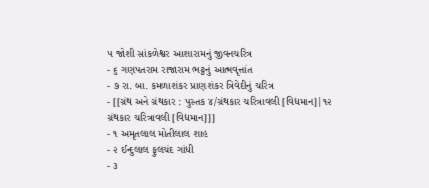૫ જોશી સાંકળેશ્વર આશારામનું જીવનચરિત્ર
- ૬ ગણપતરામ રાજારામ ભટ્ટનું આત્મવૃત્તાંત
- ૭ રા. બા. કમળાશંકર પ્રાણશંકર ત્રિવેદીનું ચરિત્ર
- [[ગ્રંથ અને ગ્રંથકાર : પુસ્તક ૪/ગ્રંથકાર ચરિત્રાવલી [વિદ્યમાન]|૧૨ ગ્રંથકાર ચરિત્રાવલી [વિદ્યમાન]]]
- ૧ અમૃતલાલ મોતીલાલ શાહ
- ૨ ઈન્દુલાલ ફુલચંદ ગાંધી
- ૩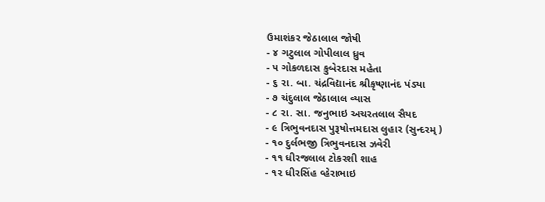ઉમાશંકર જેઠાલાલ જોષી
- ૪ ગટુલાલ ગોપીલાલ ધ્રુવ
- ૫ ગોકળદાસ કુબેરદાસ મહેતા
- ૬ રા. બા. ચંદ્રવિદ્યાનંદ શ્રીકૃષ્ણાનંદ પંડ્યા
- ૭ ચંદુલાલ જેઠાલાલ વ્યાસ
- ૮ રા. સા. જનુભાઇ અચરતલાલ સૈયદ
- ૯ ત્રિભુવનદાસ પુરૂષોત્તમદાસ લુહાર (સુન્દરમ્)
- ૧૦ દુર્લભજી ત્રિભુવનદાસ ઝવેરી
- ૧૧ ધીરજલાલ ટોકરશી શાહ
- ૧૨ ધીરસિંહ વ્હેરાભાઇ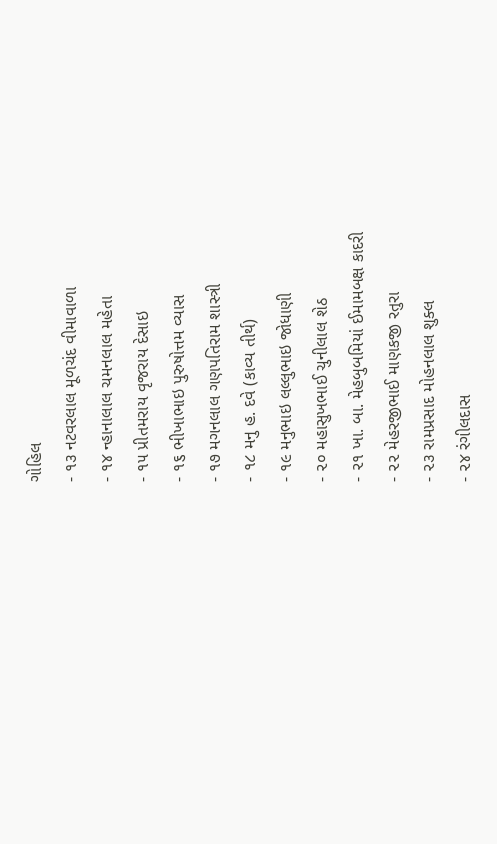ગોહિલ
- ૧૩ નટવરલાલ મૂળચંદ વીમાવાળા
- ૧૪ ન્હાનાલાલ ચમનલાલ મહેતા
- ૧૫ પ્રીતમરાય વૃજરાય દેસાઇ
- ૧૬ ભીખાભાઇ પુરુષોત્તમ વ્યાસ
- ૧૭ મગનલાલ ગણપતિરામ શાસ્ત્રી
- ૧૮ મનુ હ. દવે (કાવ્ય તીર્થ)
- ૧૯ મનુભાઇ લલ્લુભાઇ જોધાણી
- ૨૦ મહાસુખભાઈ ચુનીલાલ શેઠ
- ૨૧ ખા. બા. મેહબુબમિયાં ઈમામબક્ષ કાદરી
- ૨૨ મેહરજીભાઈ માણકજી રતુરા
- ૨૩ રામપ્રસાદ મોહનલાલ શુક્લ
- ૨૪ રંગીલદાસ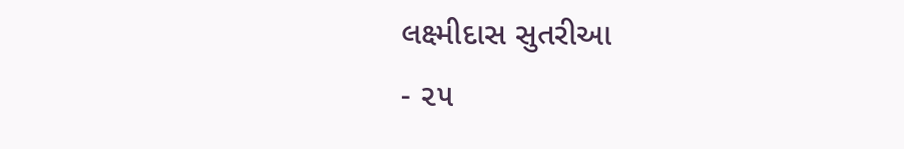લક્ષ્મીદાસ સુતરીઆ
- ૨૫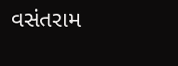વસંતરામ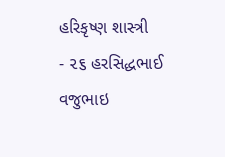હરિકૃષ્ણ શાસ્ત્રી
- ૨૬ હરસિદ્ધભાઈ વજુભાઇ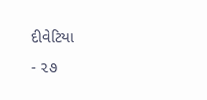દીવેટિયા
- ૨૭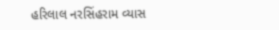હરિલાલ નરસિંહરામ વ્યાસ